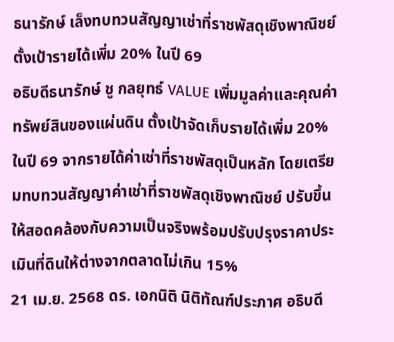ธนารักษ์ เล็งทบทวนสัญญาเช่าที่ราชพัสดุเชิงพาณิชย์ ตั้งเป้ารายได้เพิ่ม 20% ในปี 69
อธิบดีธนารักษ์ ชู กลยุทธ์ VALUE เพิ่มมูลค่าและคุณค่าทรัพย์สินของแผ่นดิน ตั้งเป้าจัดเก็บรายได้เพิ่ม 20% ในปี 69 จากรายได้ค่าเช่าที่ราชพัสดุเป็นหลัก โดยเตรียมทบทวนสัญญาค่าเช่าที่ราชพัสดุเชิงพาณิชย์ ปรับขึ้นให้สอดคล้องกับความเป็นจริงพร้อมปรับปรุงราคาประเมินที่ดินให้ต่างจากตลาดไม่เกิน 15%
21 เม.ย. 2568 ดร. เอกนิติ นิติทัณฑ์ประภาศ อธิบดี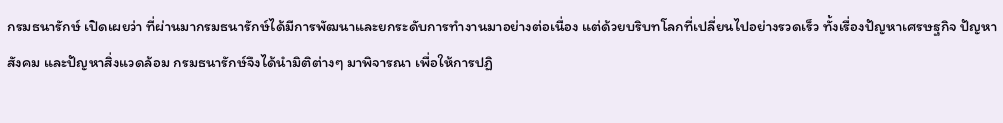กรมธนารักษ์ เปิดเผยว่า ที่ผ่านมากรมธนารักษ์ได้มีการพัฒนาและยกระดับการทำงานมาอย่างต่อเนื่อง แต่ด้วยบริบทโลกที่เปลี่ยนไปอย่างรวดเร็ว ทั้งเรื่องปัญหาเศรษฐกิจ ปัญหาสังคม และปัญหาสิ่งแวดล้อม กรมธนารักษ์จึงได้นำมิติต่างๆ มาพิจารณา เพื่อให้การปฏิ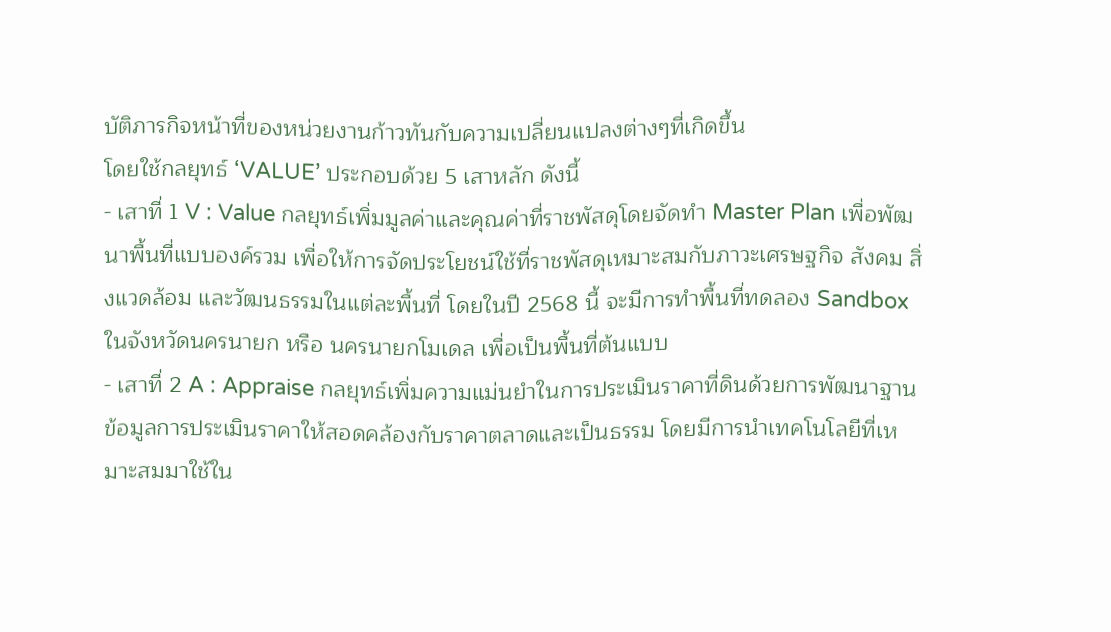บัติภารกิจหน้าที่ของหน่วยงานก้าวทันกับความเปลี่ยนแปลงต่างๆที่เกิดขึ้น
โดยใช้กลยุทธ์ ‘VALUE’ ประกอบด้วย 5 เสาหลัก ดังนี้
- เสาที่ 1 V : Value กลยุทธ์เพิ่มมูลค่าและคุณค่าที่ราชพัสดุโดยจัดทำ Master Plan เพื่อพัฒนาพื้นที่แบบองค์รวม เพื่อให้การจัดประโยชน์ใช้ที่ราชพัสดุเหมาะสมกับภาวะเศรษฐกิจ สังคม สิ่งแวดล้อม และวัฒนธรรมในแต่ละพื้นที่ โดยในปี 2568 นี้ จะมีการทำพื้นที่ทดลอง Sandbox ในจังหวัดนครนายก หรือ นครนายกโมเดล เพื่อเป็นพื้นที่ต้นแบบ
- เสาที่ 2 A : Appraise กลยุทธ์เพิ่มความแม่นยําในการประเมินราคาที่ดินด้วยการพัฒนาฐานข้อมูลการประเมินราคาให้สอดคล้องกับราคาตลาดและเป็นธรรม โดยมีการนำเทคโนโลยีที่เหมาะสมมาใช้ใน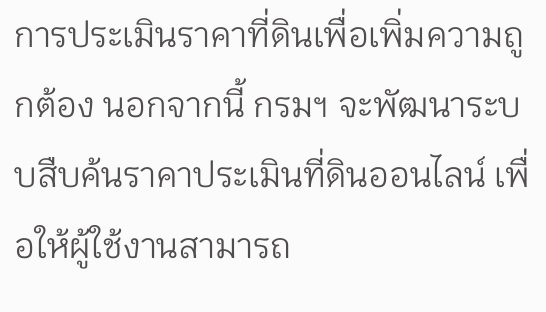การประเมินราคาที่ดินเพื่อเพิ่มความถูกต้อง นอกจากนี้ กรมฯ จะพัฒนาระบบสืบค้นราคาประเมินที่ดินออนไลน์ เพื่อให้ผู้ใช้งานสามารถ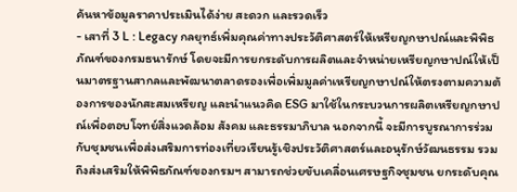ค้นหาข้อมูลราคาประเมินได้ง่าย สะดวก และรวดเร็ว
- เสาที่ 3 L : Legacy กลยุทธ์เพิ่มคุณค่าทางประวัติศาสตร์ให้เหรียญกษาปณ์และพิพิธภัณฑ์ของกรมธนารักษ์ โดยจะมีการยกระดับการผลิตและจำหน่ายเหรียญกษาปณ์ให้เป็นมาตรฐานสากลและพัฒนาตลาดรองเพื่อเพิ่มมูลค่าเหรียญกษาปณ์ให้ตรงตามความต้องการของนักสะสมเหรียญ และนำแนวคิด ESG มาใช้ในกระบวนการผลิตเหรียญกษาปณ์เพื่อตอบโจทย์สิ่งแวดล้อม สังคม และธรรมาภิบาล นอกจากนี้ จะมีการบูรณาการร่วมกับชุมชนเพื่อส่งเสริมการท่องเที่ยวเรียนรู้เชิงประวัติศาสตร์และอนุรักษ์วัฒนธรรม รวมถึงส่งเสริมให้พิพิธภัณฑ์ของกรมฯ สามารถช่วยขับเคลื่อนเศรษฐกิจชุมชน ยกระดับคุณ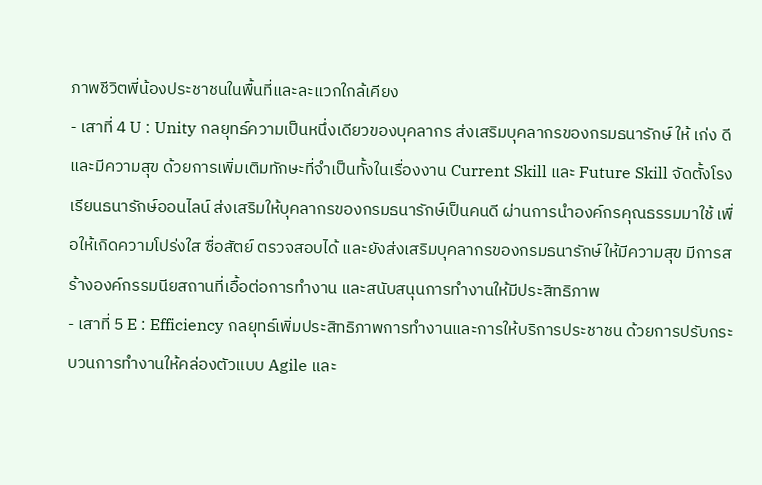ภาพชีวิตพี่น้องประชาชนในพื้นที่และละแวกใกล้เคียง
- เสาที่ 4 U : Unity กลยุทธ์ความเป็นหนึ่งเดียวของบุคลากร ส่งเสริมบุคลากรของกรมธนารักษ์ ให้ เก่ง ดี และมีความสุข ด้วยการเพิ่มเติมทักษะที่จำเป็นทั้งในเรื่องงาน Current Skill และ Future Skill จัดตั้งโรงเรียนธนารักษ์ออนไลน์ ส่งเสริมให้บุคลากรของกรมธนารักษ์เป็นคนดี ผ่านการนําองค์กรคุณธรรมมาใช้ เพื่อให้เกิดความโปร่งใส ซื่อสัตย์ ตรวจสอบได้ และยังส่งเสริมบุคลากรของกรมธนารักษ์ให้มีความสุข มีการสร้างองค์กรรมนียสถานที่เอื้อต่อการทํางาน และสนับสนุนการทำงานให้มีประสิทธิภาพ
- เสาที่ 5 E : Efficiency กลยุทธ์เพิ่มประสิทธิภาพการทำงานและการให้บริการประชาชน ด้วยการปรับกระบวนการทํางานให้คล่องตัวแบบ Agile และ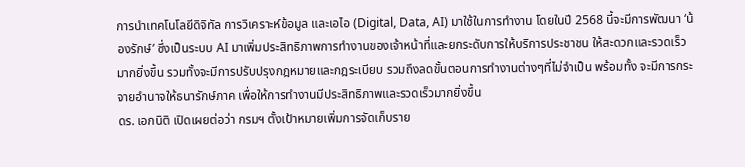การนำเทคโนโลยีดิจิทัล การวิเคราะห์ข้อมูล และเอไอ (Digital, Data, AI) มาใช้ในการทำงาน โดยในปี 2568 นี้จะมีการพัฒนา ‘น้องรักษ์’ ซึ่งเป็นระบบ AI มาเพิ่มประสิทธิภาพการทำงานของเจ้าหน้าที่และยกระดับการให้บริการประชาชน ให้สะดวกและรวดเร็วมากยิ่งขึ้น รวมทั้งจะมีการปรับปรุงกฎหมายและกฎระเบียบ รวมถึงลดขั้นตอนการทำงานต่างๆที่ไม่จำเป็น พร้อมทั้ง จะมีการกระจายอำนาจให้ธนารักษ์ภาค เพื่อให้การทำงานมีประสิทธิภาพและรวดเร็วมากยิ่งขึ้น
ดร. เอกนิติ เปิดเผยต่อว่า กรมฯ ตั้งเป้าหมายเพิ่มการจัดเก็บราย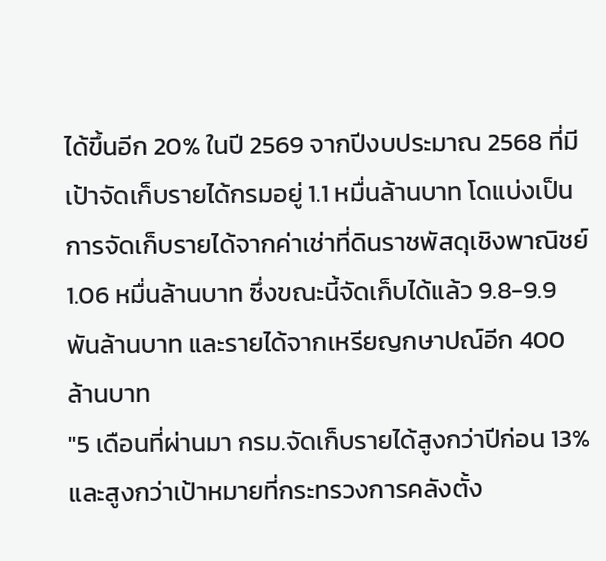ได้ขึ้นอีก 20% ในปี 2569 จากปีงบประมาณ 2568 ที่มีเป้าจัดเก็บรายได้กรมอยู่ 1.1 หมื่นล้านบาท โดแบ่งเป็น การจัดเก็บรายได้จากค่าเช่าที่ดินราชพัสดุเชิงพาณิชย์ 1.06 หมื่นล้านบาท ซึ่งขณะนี้จัดเก็บได้แล้ว 9.8-9.9 พันล้านบาท และรายได้จากเหรียญกษาปณ์อีก 400 ล้านบาท
"5 เดือนที่ผ่านมา กรม.จัดเก็บรายได้สูงกว่าปีก่อน 13% และสูงกว่าเป้าหมายที่กระทรวงการคลังตั้ง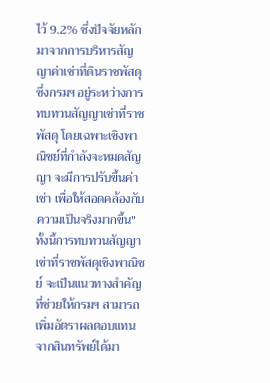ไว้ 9.2% ซึ่งปัจจัยหลักมาจากการบริหารสัญญาค่าเช่าที่ดินราชพัสดุ ซึ่งกรมฯ อยู่ระหว่างการทบทวนสัญญาเช่าที่ราชพัสดุ โดยเฉพาะเชิงพาณิชย์ที่กำลังจะหมดสัญญา จะมีการปรับขึ้นค่าเช่า เพื่อให้สอดคล้องกับความเป็นจริงมากขึ้น"
ทั้งนี้การทบทวนสัญญาเช่าที่ราชพัสดุเชิงพาณิชย์ จะเป็นแนวทางสำคัญที่ช่วยให้กรมฯ สามารถเพิ่มอัตราผลตอบแทนจากสินทรัพย์ได้มา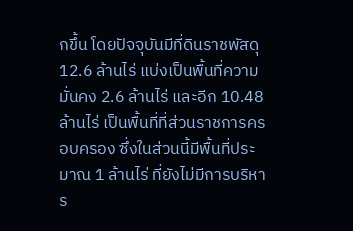กขึ้น โดยปัจจุบันมีที่ดินราชพัสดุ 12.6 ล้านไร่ แบ่งเป็นพื้นที่ความมั่นคง 2.6 ล้านไร่ และอีก 10.48 ล้านไร่ เป็นพื้นที่ที่ส่วนราชการครอบครอง ซึ่งในส่วนนี้มีพื้นที่ประมาณ 1 ล้านไร่ ที่ยังไม่มีการบริหาร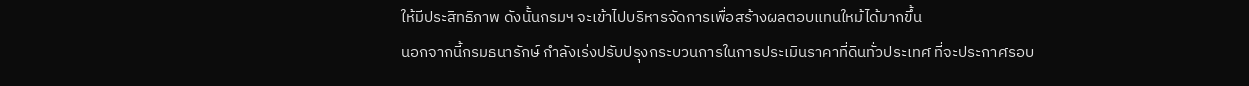ให้มีประสิทธิภาพ ดังนั้นกรมฯ จะเข้าไปบริหารจัดการเพื่อสร้างผลตอบแทนใหม้ได้มากขึ้น
นอกจากนี้กรมธนารักษ์ กำลังเร่งปรับปรุงกระบวนการในการประเมินราคาที่ดินทั่วประเทศ ที่จะประกาศรอบ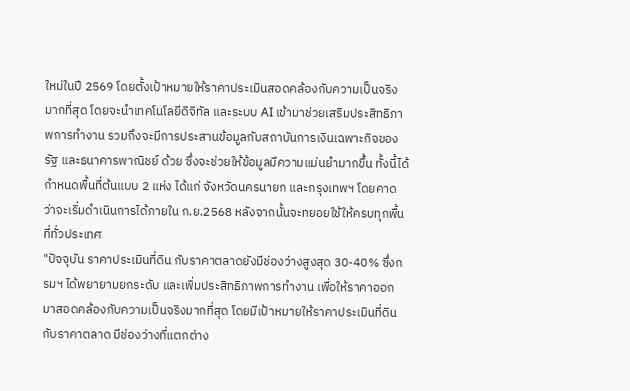ใหม่ในปี 2569 โดยตั้งเป้าหมายให้ราคาประเมินสอดคล้องกับความเป็นจริงมากที่สุด โดยจะนำเทคโนโลยีดิจิทัล และระบบ AI เข้ามาช่วยเสริมประสิทธิภาพการทำงาน รวมถึงจะมีการประสานข้อมูลกับสถาบันการเงินเฉพาะกิจของรัฐ และธนาคารพาณิชย์ ด้วย ซึ่งจะช่วยให้ข้อมูลมีความแม่นยำมากขึ้น ทั้งนี้ได้กำหนดพื้นที่ต้นแบบ 2 แห่ง ได้แก่ จังหวัดนครนายก และกรุงเทพฯ โดยคาดว่าจะเริ่มดำเนินการได้ภายใน ก.ย.2568 หลังจากนั้นจะทยอยใช้ให้ครบทุกพื้นที่ทั่วประเทศ
"ปัจจุบัน ราคาประเมินที่ดิน กับราคาตลาดยังมีช่องว่างสูงสุด 30-40% ซึ่งกรมฯ ได้พยายามยกระดับ และเพิ่มประสิทธิภาพการทำงาน เพื่อให้ราคาออกมาสอดคล้องกับความเป็นจริงมากที่สุด โดยมีเป้าหมายให้ราคาประเมินที่ดินกับราคาตลาด มีช่องว่างที่แตกต่าง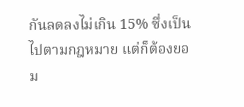กันลดลงไม่เกิน 15% ซึ่งเป็นไปตามกฎหมาย แต่ก็ต้องยอม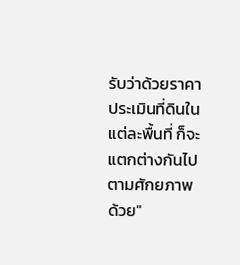รับว่าด้วยราคาประเมินที่ดินในแต่ละพื้นที่ ก็จะแตกต่างกันไปตามศักยภาพด้วย"